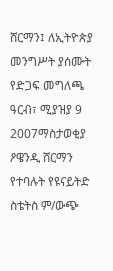ሸርማን፤ ለኢትዮጵያ መንግሥት ያሰሙት የድጋፍ መግለጫ
ዓርብ፣ ሚያዝያ 9 2007ማስታወቂያ
ዖዌንዲ ሸርማን የተባሉት የዩናይትድ ስቴትስ ም/ውጭ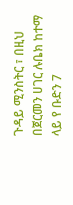ጉዳይ ሚንስትር ፣ በዚህ በጀርመን ሀገር ሉቤክ ከተማ ላይ የ ቡድን 7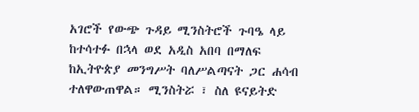አገሮች የውጭ ጉዳይ ሚንስትሮች ጉባዔ ላይ ከተሳተፉ በኋላ ወደ አዲስ አበባ በማለፍ ከኢትዮጵያ መንግሥት ባለሥልጣናት ጋር ሐሳብ ተለዋውጠዋል። ሚንስትሯ ፣ ስለ ዩናይትድ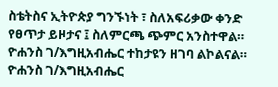ስቴትስና ኢትዮጵያ ግንኙነት ፣ ስለአፍሪቃው ቀንድ የፀጥታ ይዞታና ፤ ስለምርጫ ጭምር አንስተዋል። ዮሐንስ ገ/እግዚአብሔር ተከታዩን ዘገባ ልኮልናል።
ዮሐንስ ገ/እግዚአብሔር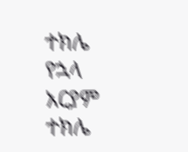ተክሌ የኋላ
አርያም ተክሌ